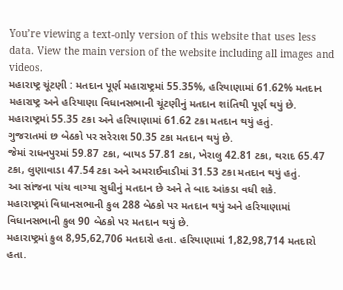You’re viewing a text-only version of this website that uses less data. View the main version of the website including all images and videos.
મહારાષ્ટ્ર ચૂંટણી : મતદાન પૂર્ણ મહારાષ્ટ્રમાં 55.35%, હરિયાણામાં 61.62% મતદાન
મહારાષ્ટ્ર અને હરિયાણા વિધાનસભાની ચૂંટણીનું મતદાન શાંતિથી પૂર્ણ થયું છે. મહારાષ્ટ્રમાં 55.35 ટકા અને હરિયાણામાં 61.62 ટકા મતદાન થયું હતું.
ગુજરાતમાં છ બેઠકો પર સરેરાશ 50.35 ટકા મતદાન થયું છે.
જેમાં રાધનપુરમાં 59.87 ટકા, બાયડ 57.81 ટકા, ખેરાલુ 42.81 ટકા, થરાદ 65.47 ટકા, લુણાવાડા 47.54 ટકા અને અમરાઈવાડીમાં 31.53 ટકા મતદાન થયું હતું.
આ સાંજના પાંચ વાગ્યા સુધીનું મતદાન છે અને તે બાદ આંકડા વધી શકે.
મહારાષ્ટ્રમાં વિધાનસભાની કુલ 288 બેઠકો પર મતદાન થયું અને હરિયાણામાં વિધાનસભાની કુલ 90 બેઠકો પર મતદાન થયું છે.
મહારાષ્ટ્રમાં કુલ 8,95,62,706 મતદારો હતા. હરિયાણામાં 1,82,98,714 મતદારો હતા.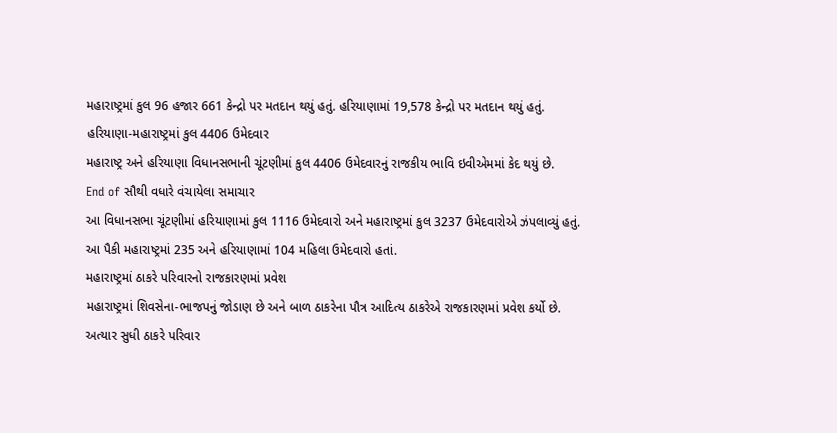મહારાષ્ટ્રમાં કુલ 96 હજાર 661 કેન્દ્રો પર મતદાન થયું હતું. હરિયાણામાં 19,578 કેન્દ્રો પર મતદાન થયું હતું.
હરિયાણા-મહારાષ્ટ્રમાં કુલ 4406 ઉમેદવાર
મહારાષ્ટ્ર અને હરિયાણા વિધાનસભાની ચૂંટણીમાં કુલ 4406 ઉમેદવારનું રાજકીય ભાવિ ઇવીએમમાં કેદ થયું છે.
End of સૌથી વધારે વંચાયેલા સમાચાર
આ વિધાનસભા ચૂંટણીમાં હરિયાણામાં કુલ 1116 ઉમેદવારો અને મહારાષ્ટ્રમાં કુલ 3237 ઉમેદવારોએ ઝંપલાવ્યું હતું.
આ પૈકી મહારાષ્ટ્રમાં 235 અને હરિયાણામાં 104 મહિલા ઉમેદવારો હતાં.
મહારાષ્ટ્રમાં ઠાકરે પરિવારનો રાજકારણમાં પ્રવેશ
મહારાષ્ટ્રમાં શિવસેના-ભાજપનું જોડાણ છે અને બાળ ઠાકરેના પૌત્ર આદિત્ય ઠાકરેએ રાજકારણમાં પ્રવેશ કર્યો છે.
અત્યાર સુધી ઠાકરે પરિવાર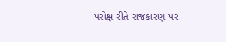પરોક્ષ રીતે રાજકારણ પર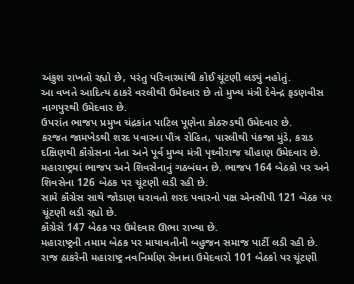અંકુશ રાખતો રહ્યો છે, પરંતુ પરિવારમાંથી કોઈ ચૂંટણી લડ્યું નહોતું.
આ વખતે આદિત્ય ઠાકરે વરલીથી ઉમેદવાર છે તો મુખ્ય મંત્રી દેવેન્દ્ર ફડણવીસ નાગપુરથી ઉમેદવાર છે.
ઉપરાંત ભાજપ પ્રમુખ ચંદ્રકાંત પાટિલ પૂણેના કોઠરુડથી ઉમેદવાર છે.
કરજત જામખેડથી શરદ પવારના પૌત્ર રોહિત, પારલીથી પંકજા મુંડે, કરાડ દક્ષિણથી કૉંગ્રેસના નેતા અને પૂર્વ મુખ્ય મંત્રી પૃથ્વીરાજ ચૌહાણ ઉમેદવાર છે.
મહારાષ્ટ્રમાં ભાજપ અને શિવસેનાનું ગઠબંધન છે. ભાજપ 164 બેઠકો પર અને શિવસેના 126 બેઠક પર ચૂંટણી લડી રહી છે.
સામે કૉંગ્રેસ સાથે જોડાણ ધરાવતો શરદ પવારનો પક્ષ એનસીપી 121 બેઠક પર ચૂંટણી લડી રહ્યો છે.
કૉંગ્રેસે 147 બેઠક પર ઉમેદવાર ઊભા રાખ્યા છે.
મહારાષ્ટ્રની તમામ બેઠક પર માયાવતીની બહુજન સમાજ પાર્ટી લડી રહી છે.
રાજ ઠાકરેની મહારાષ્ટ્ર નવનિર્માણ સેનાના ઉમેદવારો 101 બેઠકો પર ચૂંટણી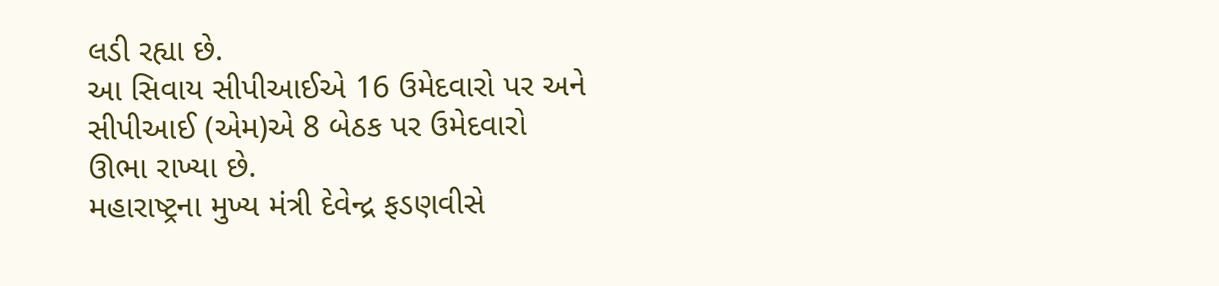લડી રહ્યા છે.
આ સિવાય સીપીઆઈએ 16 ઉમેદવારો પર અને સીપીઆઈ (એમ)એ 8 બેઠક પર ઉમેદવારો ઊભા રાખ્યા છે.
મહારાષ્ટ્રના મુખ્ય મંત્રી દેવેન્દ્ર ફડણવીસે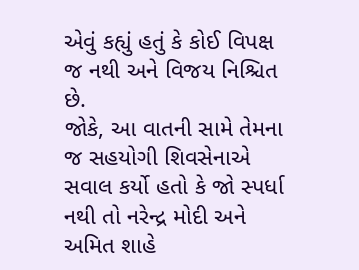એવું કહ્યું હતું કે કોઈ વિપક્ષ જ નથી અને વિજય નિશ્ચિત છે.
જોકે, આ વાતની સામે તેમના જ સહયોગી શિવસેનાએ સવાલ કર્યો હતો કે જો સ્પર્ધા નથી તો નરેન્દ્ર મોદી અને અમિત શાહે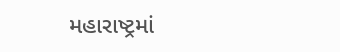મહારાષ્ટ્રમાં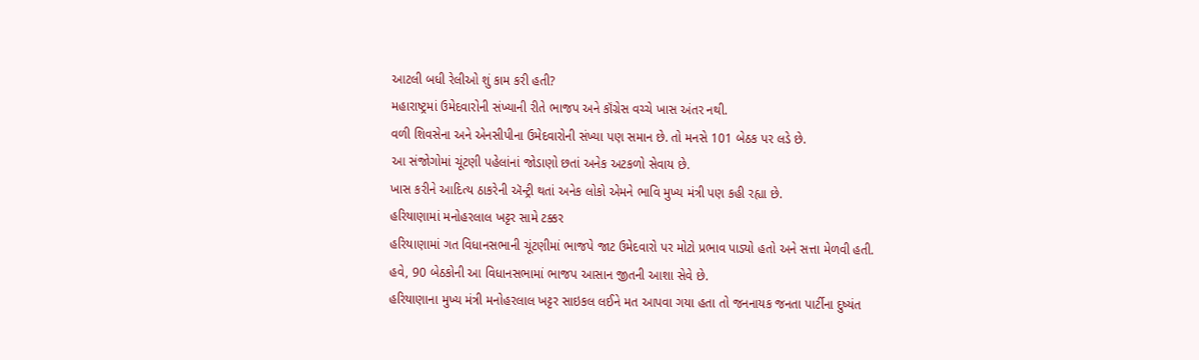આટલી બધી રેલીઓ શું કામ કરી હતી?
મહારાષ્ટ્રમાં ઉમેદવારોની સંખ્યાની રીતે ભાજપ અને કૉંગ્રેસ વચ્ચે ખાસ અંતર નથી.
વળી શિવસેના અને એનસીપીના ઉમેદવારોની સંખ્યા પણ સમાન છે. તો મનસે 101 બેઠક પર લડે છે.
આ સંજોગોમાં ચૂંટણી પહેલાંનાં જોડાણો છતાં અનેક અટકળો સેવાય છે.
ખાસ કરીને આદિત્ય ઠાકરેની ઍન્ટ્રી થતાં અનેક લોકો એમને ભાવિ મુખ્ય મંત્રી પણ કહી રહ્યા છે.
હરિયાણામાં મનોહરલાલ ખટ્ટર સામે ટક્કર
હરિયાણામાં ગત વિધાનસભાની ચૂંટણીમાં ભાજપે જાટ ઉમેદવારો પર મોટો પ્રભાવ પાડ્યો હતો અને સત્તા મેળવી હતી.
હવે, 90 બેઠકોની આ વિધાનસભામાં ભાજપ આસાન જીતની આશા સેવે છે.
હરિયાણાના મુખ્ય મંત્રી મનોહરલાલ ખટ્ટર સાઇકલ લઈને મત આપવા ગયા હતા તો જનનાયક જનતા પાર્ટીના દુષ્યંત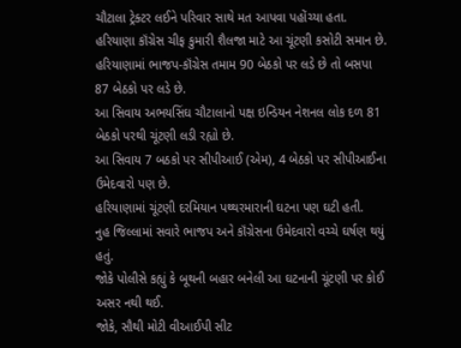ચૌટાલા ટ્રેક્ટર લઈને પરિવાર સાથે મત આપવા પહોંચ્યા હતા.
હરિયાણા કૉંગ્રેસ ચીફ કુમારી શૈલજા માટે આ ચૂંટણી કસોટી સમાન છે.
હરિયાણામાં ભાજપ-કૉંગ્રેસ તમામ 90 બેઠકો પર લડે છે તો બસપા 87 બેઠકો પર લડે છે.
આ સિવાય અભયસિંઘ ચૌટાલાનો પક્ષ ઇન્ડિયન નેશનલ લોક દળ 81 બેઠકો પરથી ચૂંટણી લડી રહ્યો છે.
આ સિવાય 7 બઠકો પર સીપીઆઈ (એમ), 4 બેઠકો પર સીપીઆઈના ઉમેદવારો પણ છે.
હરિયાણામાં ચૂંટણી દરમિયાન પથ્થરમારાની ઘટના પણ ઘટી હતી.
નુહ જિલ્લામાં સવારે ભાજપ અને કૉંગ્રેસના ઉમેદવારો વચ્ચે ઘર્ષણ થયું હતું.
જોકે પોલીસે કહ્યું કે બૂથની બહાર બનેલી આ ઘટનાની ચૂંટણી પર કોઈ અસર નથી થઈ.
જોકે, સૌથી મોટી વીઆઈપી સીટ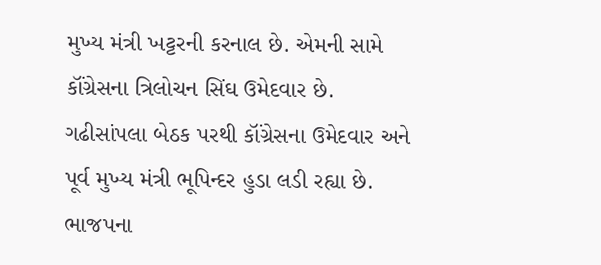મુખ્ય મંત્રી ખટ્ટરની કરનાલ છે. એમની સામે કૉંગ્રેસના ત્રિલોચન સિંઘ ઉમેદવાર છે.
ગઢીસાંપલા બેઠક પરથી કૉંગ્રેસના ઉમેદવાર અને પૂર્વ મુખ્ય મંત્રી ભૂપિન્દર હુડા લડી રહ્યા છે.
ભાજપના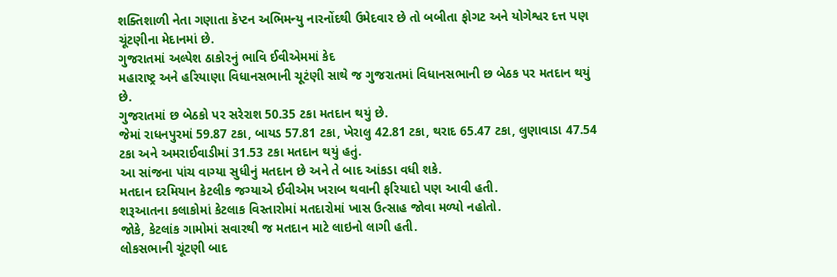શક્તિશાળી નેતા ગણાતા કૅપ્ટન અભિમન્યુ નારનોંદથી ઉમેદવાર છે તો બબીતા ફોગટ અને યોગેશ્વર દત્ત પણ ચૂંટણીના મેદાનમાં છે.
ગુજરાતમાં અલ્પેશ ઠાકોરનું ભાવિ ઈવીએમમાં કેદ
મહારાષ્ટ્ર અને હરિયાણા વિધાનસભાની ચૂટંણી સાથે જ ગુજરાતમાં વિધાનસભાની છ બેઠક પર મતદાન થયું છે.
ગુજરાતમાં છ બેઠકો પર સરેરાશ 50.35 ટકા મતદાન થયું છે.
જેમાં રાધનપુરમાં 59.87 ટકા, બાયડ 57.81 ટકા, ખેરાલુ 42.81 ટકા, થરાદ 65.47 ટકા, લુણાવાડા 47.54 ટકા અને અમરાઈવાડીમાં 31.53 ટકા મતદાન થયું હતું.
આ સાંજના પાંચ વાગ્યા સુધીનું મતદાન છે અને તે બાદ આંકડા વધી શકે.
મતદાન દરમિયાન કેટલીક જગ્યાએ ઈવીએમ ખરાબ થવાની ફરિયાદો પણ આવી હતી.
શરૂઆતના કલાકોમાં કેટલાક વિસ્તારોમાં મતદારોમાં ખાસ ઉત્સાહ જોવા મળ્યો નહોતો.
જોકે, કેટલાંક ગામોમાં સવારથી જ મતદાન માટે લાઇનો લાગી હતી.
લોકસભાની ચૂંટણી બાદ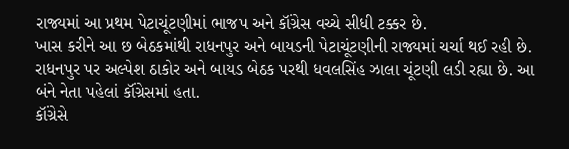રાજ્યમાં આ પ્રથમ પેટાચૂંટણીમાં ભાજપ અને કૉંગ્રેસ વચ્ચે સીધી ટક્કર છે.
ખાસ કરીને આ છ બેઠકમાંથી રાધનપુર અને બાયડની પેટાચૂંટણીની રાજ્યમાં ચર્ચા થઈ રહી છે.
રાધનપુર પર અલ્પેશ ઠાકોર અને બાયડ બેઠક પરથી ધવલસિંહ ઝાલા ચૂંટણી લડી રહ્યા છે. આ બંને નેતા પહેલાં કૉંગ્રેસમાં હતા.
કૉંગ્રેસે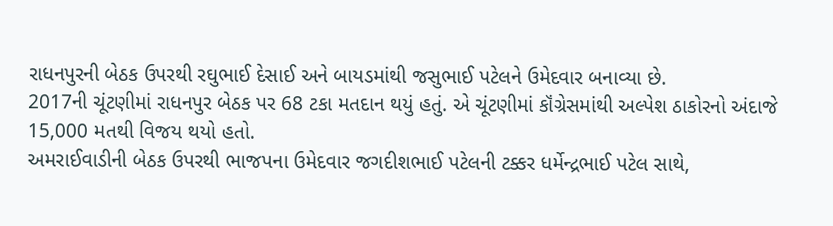રાધનપુરની બેઠક ઉપરથી રઘુભાઈ દેસાઈ અને બાયડમાંથી જસુભાઈ પટેલને ઉમેદવાર બનાવ્યા છે.
2017ની ચૂંટણીમાં રાધનપુર બેઠક પર 68 ટકા મતદાન થયું હતું. એ ચૂંટણીમાં કૉંગ્રેસમાંથી અલ્પેશ ઠાકોરનો અંદાજે 15,000 મતથી વિજય થયો હતો.
અમરાઈવાડીની બેઠક ઉપરથી ભાજપના ઉમેદવાર જગદીશભાઈ પટેલની ટક્કર ધર્મેન્દ્રભાઈ પટેલ સાથે,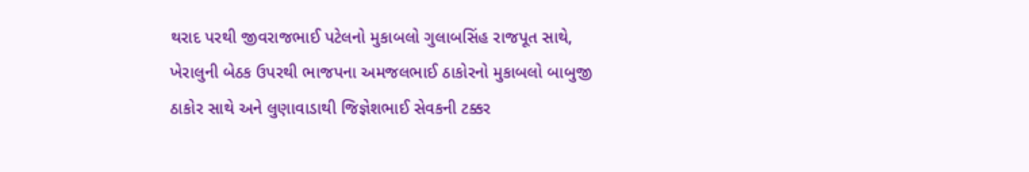થરાદ પરથી જીવરાજભાઈ પટેલનો મુકાબલો ગુલાબસિંહ રાજપૂત સાથે, ખેરાલુની બેઠક ઉપરથી ભાજપના અમજલભાઈ ઠાકોરનો મુકાબલો બાબુજી ઠાકોર સાથે અને લુણાવાડાથી જિજ્ઞેશભાઈ સેવકની ટક્કર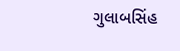ગુલાબસિંહ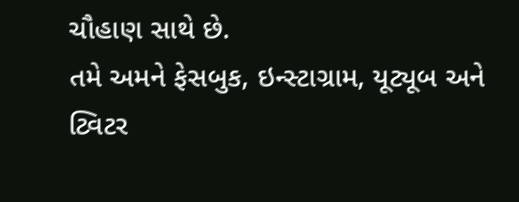ચૌહાણ સાથે છે.
તમે અમને ફેસબુક, ઇન્સ્ટાગ્રામ, યૂટ્યૂબ અને ટ્વિટર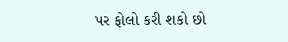પર ફોલો કરી શકો છો